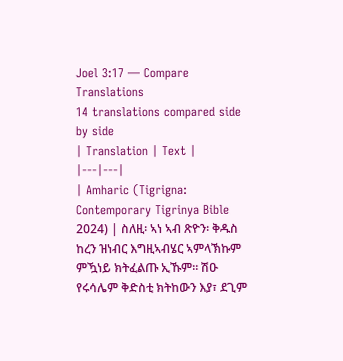Joel 3:17 — Compare Translations
14 translations compared side by side
| Translation | Text |
|---|---|
| Amharic (Tigrigna: Contemporary Tigrinya Bible 2024) | ስለዚ፡ ኣነ ኣብ ጽዮን፡ ቅዱስ ከረን ዝነብር እግዚኣብሄር ኣምላኽኩም ምዃነይ ክትፈልጡ ኢኹም። ሽዑ የሩሳሌም ቅድስቲ ክትከውን እያ፣ ደጊም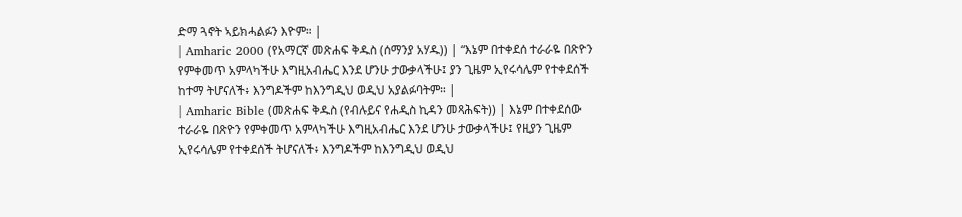ድማ ጓኖት ኣይክሓልፉን እዮም። |
| Amharic 2000 (የአማርኛ መጽሐፍ ቅዱስ (ሰማንያ አሃዱ)) | “እኔም በተቀደሰ ተራራዬ በጽዮን የምቀመጥ አምላካችሁ እግዚአብሔር እንደ ሆንሁ ታውቃላችሁ፤ ያን ጊዜም ኢየሩሳሌም የተቀደሰች ከተማ ትሆናለች፥ እንግዶችም ከእንግዲህ ወዲህ አያልፉባትም። |
| Amharic Bible (መጽሐፍ ቅዱስ (የብሉይና የሐዲስ ኪዳን መጻሕፍት)) | እኔም በተቀደሰው ተራራዬ በጽዮን የምቀመጥ አምላካችሁ እግዚአብሔር እንደ ሆንሁ ታውቃላችሁ፤ የዚያን ጊዜም ኢየሩሳሌም የተቀደሰች ትሆናለች፥ እንግዶችም ከእንግዲህ ወዲህ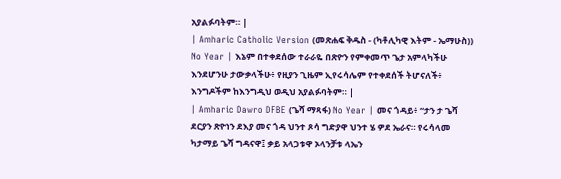አያልፉባትም። |
| Amharic Catholic Version (መጽሐፍ ቅዱስ - (ካቶሊካዊ እትም - ኤማሁስ)) No Year | እኔም በተቀደሰው ተራራዬ በጽዮን የምቀመጥ ጌታ አምላካችሁ እንደሆንሁ ታውቃላችሁ፥ የዚያን ጊዜም ኢየሩሳሌም የተቀደሰች ትሆናለች፥ እንግዶችም ከእንግዲህ ወዲህ አያልፉባትም። |
| Amharic Dawro DFBE (ጌሻ ማጻፋ) No Year | መና ጎዳይ፥ “ታን ታ ጌሻ ደርያን ጽዮነን ደእያ መና ጎዳ ህንተ ጾሳ ግድያዋ ህንተ ሄ ዎደ ኤራና። የሩሳላመ ካታማይ ጌሻ ግዳናዋ፤ ቃይ አላጋቱዋ ኦላንቻቱ ላኤን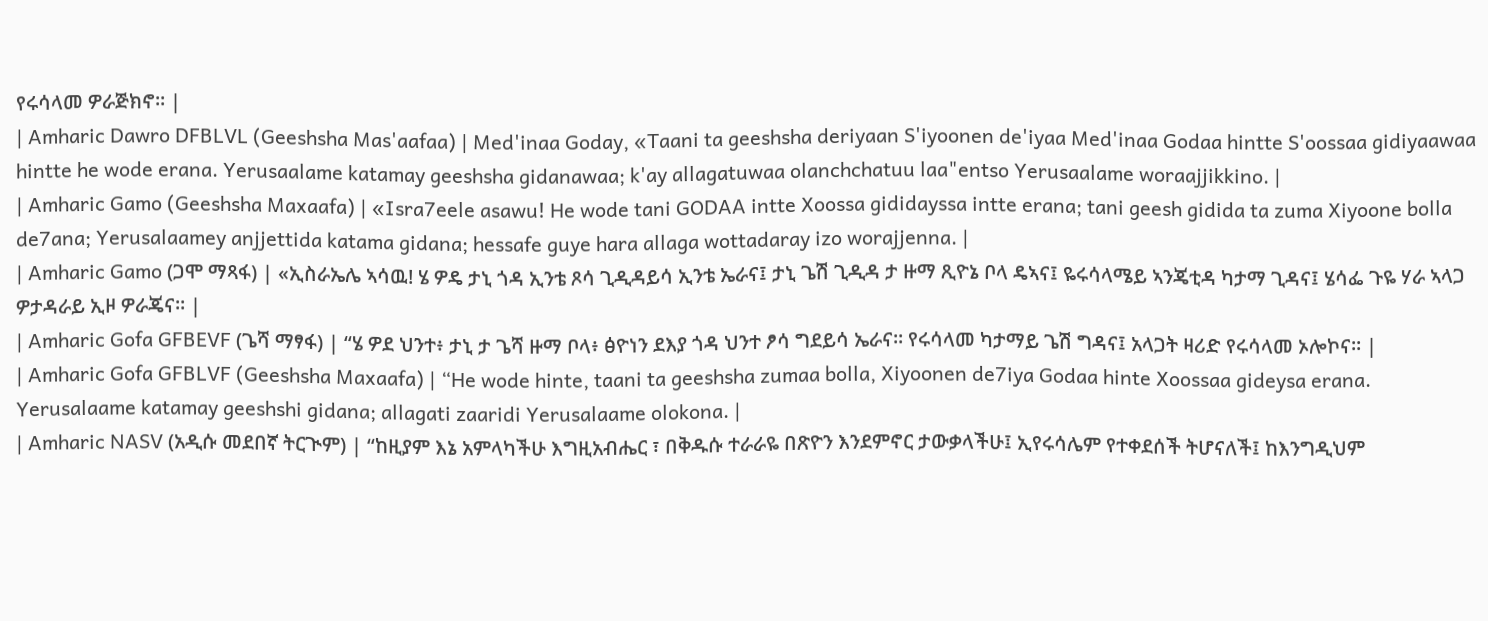የሩሳላመ ዎራጅክኖ። |
| Amharic Dawro DFBLVL (Geeshsha Mas'aafaa) | Med'inaa Goday, «Taani ta geeshsha deriyaan S'iyoonen de'iyaa Med'inaa Godaa hintte S'oossaa gidiyaawaa hintte he wode erana. Yerusaalame katamay geeshsha gidanawaa; k'ay allagatuwaa olanchchatuu laa"entso Yerusaalame woraajjikkino. |
| Amharic Gamo (Geeshsha Maxaafa) | «Isra7eele asawu! He wode tani GODAA intte Xoossa gididayssa intte erana; tani geesh gidida ta zuma Xiyoone bolla de7ana; Yerusalaamey anjjettida katama gidana; hessafe guye hara allaga wottadaray izo worajjenna. |
| Amharic Gamo (ጋሞ ማጻፋ) | «ኢስራኤሌ ኣሳዉ! ሄ ዎዴ ታኒ ጎዳ ኢንቴ ጾሳ ጊዲዳይሳ ኢንቴ ኤራና፤ ታኒ ጌሽ ጊዲዳ ታ ዙማ ጺዮኔ ቦላ ዴኣና፤ ዬሩሳላሜይ ኣንጄቲዳ ካታማ ጊዳና፤ ሄሳፌ ጉዬ ሃራ ኣላጋ ዎታዳራይ ኢዞ ዎራጄና። |
| Amharic Gofa GFBEVF (ጌሻ ማፃፋ) | “ሄ ዎደ ህንተ፥ ታኒ ታ ጌሻ ዙማ ቦላ፥ ፅዮነን ደእያ ጎዳ ህንተ ፆሳ ግደይሳ ኤራና። የሩሳላመ ካታማይ ጌሽ ግዳና፤ አላጋት ዛሪድ የሩሳላመ ኦሎኮና። |
| Amharic Gofa GFBLVF (Geeshsha Maxaafa) | “He wode hinte, taani ta geeshsha zumaa bolla, Xiyoonen de7iya Godaa hinte Xoossaa gideysa erana. Yerusalaame katamay geeshshi gidana; allagati zaaridi Yerusalaame olokona. |
| Amharic NASV (አዲሱ መደበኛ ትርጒም) | “ከዚያም እኔ አምላካችሁ እግዚአብሔር ፣ በቅዱሱ ተራራዬ በጽዮን እንደምኖር ታውቃላችሁ፤ ኢየሩሳሌም የተቀደሰች ትሆናለች፤ ከእንግዲህም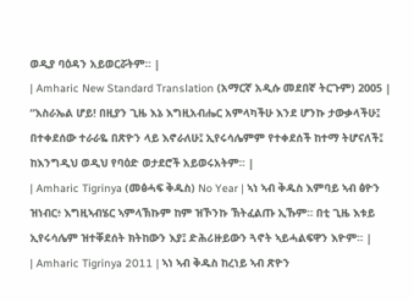ወዲያ ባዕዳን አይወርሯትም። |
| Amharic New Standard Translation (አማርኛ አዲሱ መደበኛ ትርጉም) 2005 | “እስራኤል ሆይ! በዚያን ጊዜ እኔ እግዚአብሔር አምላካችሁ እንደ ሆንኩ ታውቃላችሁ፤ በተቀደሰው ተራራዬ በጽዮን ላይ እኖራለሁ፤ ኢየሩሳሌምም የተቀደሰች ከተማ ትሆናለች፤ ከእንግዲህ ወዲህ የባዕድ ወታደሮች አይወሩአትም። |
| Amharic Tigrinya (መፅሓፍ ቅዱስ) No Year | ኣነ ኣብ ቅዱስ እምባይ ኣብ ፅዮን ዝነብር፥ እግዚኣብሄር ኣምላኽኩም ከም ዝኾንኩ ኽትፈልጡ ኢኹም። በቲ ጊዜ እቱይ ኢየሩሳሌም ዝተቐደሰት ክትከውን እያ፤ ድሕሪዙይውን ጓኖት ኣይሓልፍዋን እዮም። |
| Amharic Tigrinya 2011 | ኣነ ኣብ ቅዱስ ከረነይ ኣብ ጽዮን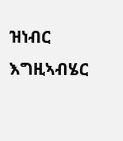ዝነብር እግዚኣብሄር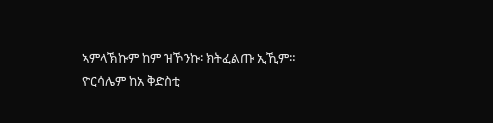ኣምላኽኩም ከም ዝኾንኩ፡ ክትፈልጡ ኢኺም። ዮርሳሌም ከአ ቅድስቲ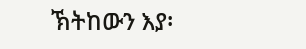ኽትከውን እያ፡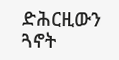ድሕርዚውን ጓኖት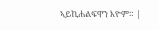ኣይኪሐልፍዋን እዮም። |